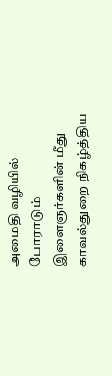அமைதி வழியில் போராடும் இளைஞர்களின் மீது காவல்துறை நிகழ்த்திய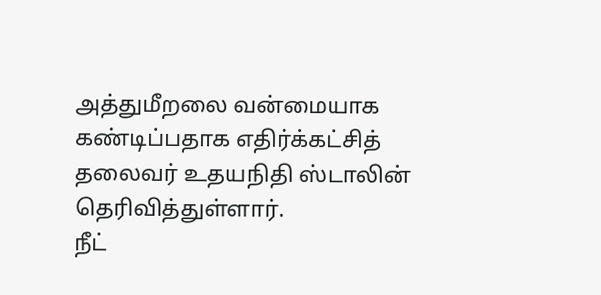அத்துமீறலை வன்மையாக கண்டிப்பதாக எதிர்க்கட்சித் தலைவர் உதயநிதி ஸ்டாலின் தெரிவித்துள்ளார்.
நீட்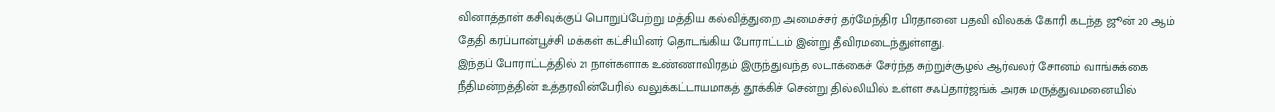வினாத்தாள் கசிவுக்குப் பொறுப்பேற்று மத்திய கல்வித்துறை அமைச்சர் தர்மேந்திர பிரதானை பதவி விலகக் கோரி கடந்த ஜூன் 20 ஆம் தேதி கரப்பான்பூச்சி மக்கள் கட்சியினர் தொடங்கிய போராட்டம் இன்று தீவிரமடைந்துள்ளது.
இந்தப் போராட்டத்தில் 21 நாள்களாக உண்ணாவிரதம் இருந்துவந்த லடாக்கைச் சேர்ந்த சுற்றுச்சூழல் ஆர்வலர் சோனம் வாங்சுக்கை நீதிமன்றத்தின் உத்தரவின்பேரில் வலுக்கட்டாயமாகத் தூக்கிச் சென்று தில்லியில் உள்ள சஃப்தார்ஜங்க் அரசு மருத்துவமனையில்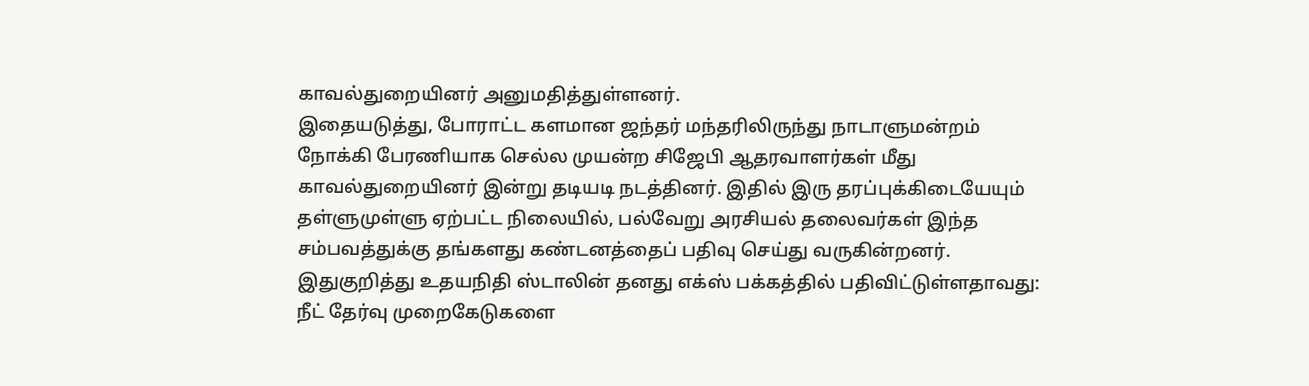காவல்துறையினர் அனுமதித்துள்ளனர்.
இதையடுத்து, போராட்ட களமான ஜந்தர் மந்தரிலிருந்து நாடாளுமன்றம் நோக்கி பேரணியாக செல்ல முயன்ற சிஜேபி ஆதரவாளர்கள் மீது காவல்துறையினர் இன்று தடியடி நடத்தினர். இதில் இரு தரப்புக்கிடையேயும் தள்ளுமுள்ளு ஏற்பட்ட நிலையில், பல்வேறு அரசியல் தலைவர்கள் இந்த சம்பவத்துக்கு தங்களது கண்டனத்தைப் பதிவு செய்து வருகின்றனர்.
இதுகுறித்து உதயநிதி ஸ்டாலின் தனது எக்ஸ் பக்கத்தில் பதிவிட்டுள்ளதாவது:
நீட் தேர்வு முறைகேடுகளை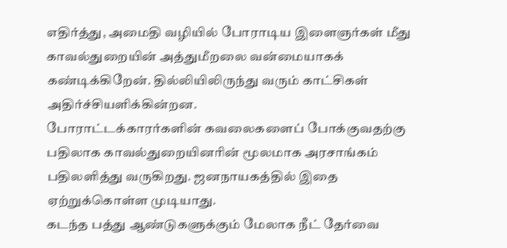எதிர்த்து, அமைதி வழியில் போராடிய இளைஞர்கள் மீது காவல்துறையின் அத்துமீறலை வன்மையாகக் கண்டிக்கிறேன். தில்லியிலிருந்து வரும் காட்சிகள் அதிர்ச்சியளிக்கின்றன.
போராட்டக்காரர்களின் கவலைகளைப் போக்குவதற்கு பதிலாக காவல்துறையினரின் மூலமாக அரசாங்கம் பதிலளித்து வருகிறது. ஜனநாயகத்தில் இதை ஏற்றுக்கொள்ள முடியாது.
கடந்த பத்து ஆண்டுகளுக்கும் மேலாக நீட் தேர்வை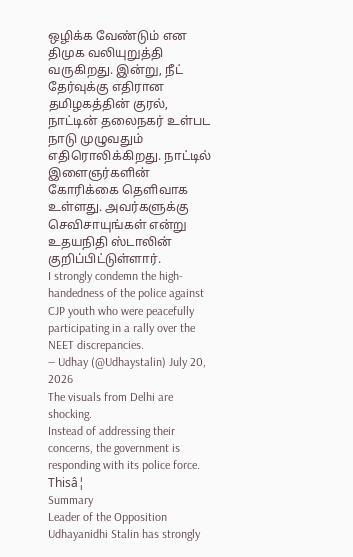ஒழிக்க வேண்டும் என திமுக வலியுறுத்தி வருகிறது. இன்று, நீட் தேர்வுக்கு எதிரான தமிழகத்தின் குரல், நாட்டின் தலைநகர் உள்பட நாடு முழுவதும் எதிரொலிக்கிறது. நாட்டில் இளைஞர்களின் கோரிக்கை தெளிவாக உள்ளது. அவர்களுக்கு செவிசாயுங்கள் என்று உதயநிதி ஸ்டாலின் குறிப்பிட்டுள்ளார்.
I strongly condemn the high-handedness of the police against CJP youth who were peacefully participating in a rally over the NEET discrepancies.
— Udhay (@Udhaystalin) July 20, 2026
The visuals from Delhi are shocking.
Instead of addressing their concerns, the government is responding with its police force. Thisâ¦
Summary
Leader of the Opposition Udhayanidhi Stalin has strongly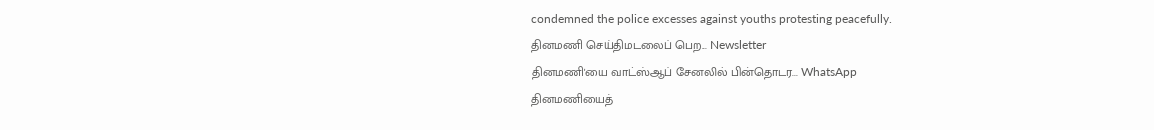condemned the police excesses against youths protesting peacefully.
தினமணி செய்திமடலைப் பெற... Newsletter
தினமணி'யை வாட்ஸ்ஆப் சேனலில் பின்தொடர... WhatsApp
தினமணியைத்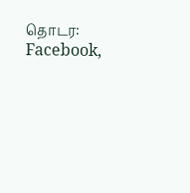தொடர: Facebook,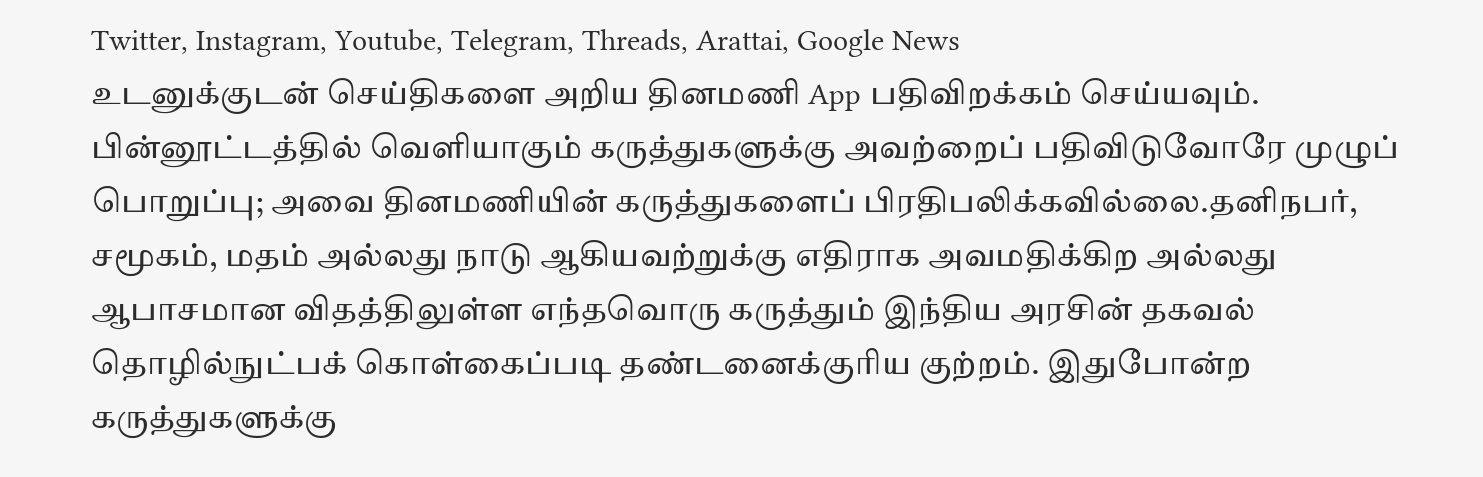Twitter, Instagram, Youtube, Telegram, Threads, Arattai, Google News
உடனுக்குடன் செய்திகளை அறிய தினமணி App பதிவிறக்கம் செய்யவும்.
பின்னூட்டத்தில் வெளியாகும் கருத்துகளுக்கு அவற்றைப் பதிவிடுவோரே முழுப் பொறுப்பு; அவை தினமணியின் கருத்துகளைப் பிரதிபலிக்கவில்லை.தனிநபர், சமூகம், மதம் அல்லது நாடு ஆகியவற்றுக்கு எதிராக அவமதிக்கிற அல்லது ஆபாசமான விதத்திலுள்ள எந்தவொரு கருத்தும் இந்திய அரசின் தகவல் தொழில்நுட்பக் கொள்கைப்படி தண்டனைக்குரிய குற்றம். இதுபோன்ற கருத்துகளுக்கு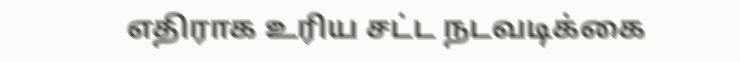எதிராக உரிய சட்ட நடவடிக்கை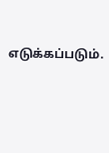எடுக்கப்படும்.